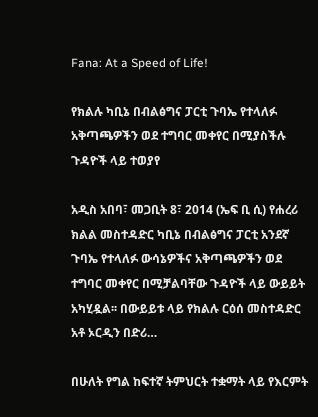Fana: At a Speed of Life!

የክልሉ ካቢኔ በብልፅግና ፓርቲ ጉባኤ የተላለፉ አቅጣጫዎችን ወደ ተግባር መቀየር በሚያስችሉ ጉዳዮች ላይ ተወያየ

አዲስ አበባ፣ መጋቢት 8፣ 2014 (ኤፍ ቢ ሲ) የሐረሪ ክልል መስተዳድር ካቢኔ በብልፅግና ፓርቲ አንደኛ ጉባኤ የተላለፉ ውሳኔዎችና አቅጣጫዎችን ወደ ተግባር መቀየር በሚቻልባቸው ጉዳዮች ላይ ውይይት አካሂዷል፡፡ በውይይቱ ላይ የክልሉ ርዕሰ መስተዳድር አቶ ኦርዲን በድሪ…

በሁለት የግል ከፍተኛ ትምህርት ተቋማት ላይ የእርምት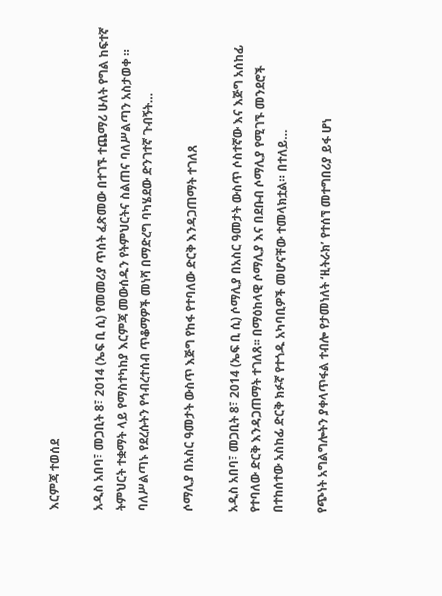እርምጃ ተወሰደ

አዲስ አበባ፣ መጋቢት 8፣ 2014 (ኤፍ ቢ ሲ) የመመሪያ ጥሰት ፈጽመው በተገኙ ተጨማሪ ሁለት የግል ከፍተኛ ትምህርት ተቋማት ላይ የማስተካከያ እርምጃ መውሰዱን የትምህርትና ስልጠና ባለሥልጣን አስታወቀ ። ባለሥልጣኑ የደረሱትን የኅብረተሰብ ጥቆማዎች መነሻ በማድረግ ባካሄደው ድንገተኛ ጉብኝት…

ሶማሊያ በአስር ዓመታት ውስጥ እጅግ የከፋ የተባለው ድርቅ እንዳጋጠማት ተገለጸ

አዲስ አበባ፣ መጋቢት 8፣ 2014 (ኤፍ ቢ ሲ) ሶማሊያ በአስር ዓመታት ውስጥ ሶስተኛው እና እጅግ አሰከፊ የተባለው ድርቅ እንዳጋጠማት ተገለጸ፡፡ በማዕከላዊ ሶማሊያ እና በደቡብ ሶማሊያ የሚገኙ መንደሮች በተከሰተው አስከፊ ድርቅ ክፉኛ የተጎዱ አካባቢዎች መሆናቸው ተመላክቷል። በተለይ…

የጭነት አግልግሎትን ያቀላጥፋል ተብሎ የታመነለት ‘ዚትራክ’ የተሰኘ መተግበሪያ ይፋ ሆነ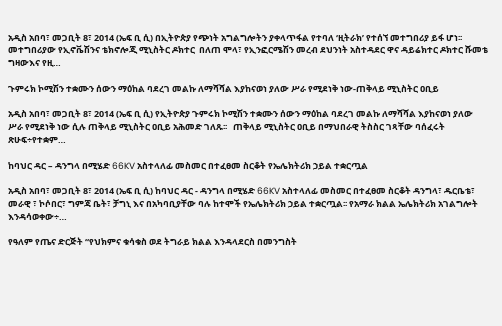አዲስ አበባ፣ መጋቢት 8፣ 2014 (ኤፍ ቢ ሲ) በኢትዮጵያ የጭነት አግልግሎትን ያቀላጥፋል የተባለ ‘ዚትራክ’ የተሰኘ መተግበሪያ ይፋ ሆነ፡፡ መተግበሪያው የኢኖቬሽንና ቴክኖሎጂ ሚኒስትር ዶክተር  በለጠ ሞላ፣ የኢንፎርሜሽን መረብ ደህንነት አስተዳደር ዋና ዳይሬክተር ዶክተር ሹመቴ ግዛውእና የዚ…

ጉምሩክ ኮሚሽን ተቋሙን ሰውን ማዕከል ባደረገ መልኩ ለማሻሻል እያከናወነ ያለው ሥራ የሚደነቅ ነው-ጠቅላይ ሚኒስትር ዐቢይ

አዲስ አበባ፣ መጋቢት 8፣ 2014 (ኤፍ ቢ ሲ) የኢትዮጵያ ጉምሩክ ኮሚሽን ተቋሙን ሰውን ማዕከል ባደረገ መልኩ ለማሻሻል እያከናወነ ያለው ሥራ የሚደነቅ ነው ሲሉ ጠቅላይ ሚኒስትር ዐቢይ አሕመድ ገለጹ፡፡   ጠቅላይ ሚኒስትር ዐቢይ በማህበራዊ ትስስር ገጻቸው ባሰፈሩት ጽሁፍ÷የተቋም…

ከባህር ዳር – ዳንግላ በሚሄድ 66KV አስተላለፊ መስመር በተፈፀመ ስርቆት የኤሌክትሪክ ኃይል ተቋርጧል

አዲስ አበባ፣ መጋቢት 8፣ 2014 (ኤፍ ቢ ሲ) ከባህር ዳር - ዳንግላ በሚሄድ 66KV አስተላለፊ መስመር በተፈፀመ ስርቆት ዳንግላ፣ ዱርቤቴ፣ መራዊ ፣ ኮሶበር፣ ግምጃ ቤት፣ ቻግኒ እና በአካባቢያቸው ባሉ ከተሞች የኤሌክትሪክ ኃይል ተቋርጧል፡፡ የአማራ ክልል ኤሌክትሪክ አገልግሎት እንዳሳወቀው÷…

የዓለም የጤና ድርጅት “የህክምና ቁሳቁስ ወደ ትግራይ ክልል እንዳላደርስ በመንግስት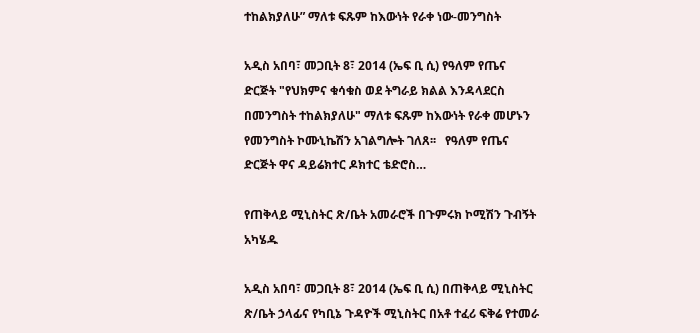ተከልክያለሁ” ማለቱ ፍጹም ከእውነት የራቀ ነው-መንግስት

አዲስ አበባ፣ መጋቢት 8፣ 2014 (ኤፍ ቢ ሲ) የዓለም የጤና ድርጅት "የህክምና ቁሳቁስ ወደ ትግራይ ክልል እንዳላደርስ በመንግስት ተከልክያለሁ" ማለቱ ፍጹም ከእውነት የራቀ መሆኑን የመንግስት ኮሙኒኬሽን አገልግሎት ገለጸ፡፡   የዓለም የጤና ድርጅት ዋና ዳይሬክተር ዶክተር ቴድሮስ…

የጠቅላይ ሚኒስትር ጽ/ቤት አመራሮች በጉምሩክ ኮሚሽን ጉብኝት አካሄዱ

አዲስ አበባ፣ መጋቢት 8፣ 2014 (ኤፍ ቢ ሲ) በጠቅላይ ሚኒስትር ጽ/ቤት ኃላፊና የካቢኔ ጉዳዮች ሚኒስትር በአቶ ተፈሪ ፍቅሬ የተመራ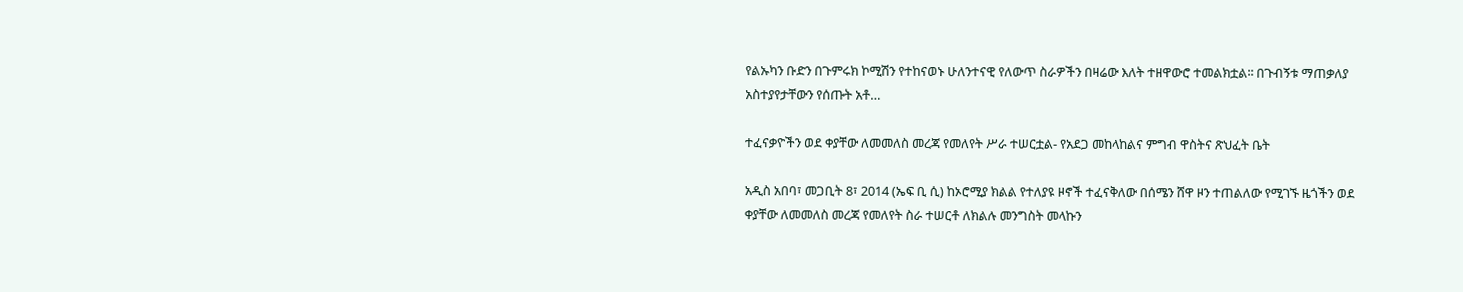የልኡካን ቡድን በጉምሩክ ኮሚሽን የተከናወኑ ሁለንተናዊ የለውጥ ስራዎችን በዛሬው እለት ተዘዋውሮ ተመልክቷል፡፡ በጉብኝቱ ማጠቃለያ አስተያየታቸውን የሰጡት አቶ…

ተፈናቃዮችን ወደ ቀያቸው ለመመለስ መረጃ የመለየት ሥራ ተሠርቷል- የአደጋ መከላከልና ምግብ ዋስትና ጽህፈት ቤት

አዲስ አበባ፣ መጋቢት 8፣ 2014 (ኤፍ ቢ ሲ) ከኦሮሚያ ክልል የተለያዩ ዞኖች ተፈናቅለው በሰሜን ሸዋ ዞን ተጠልለው የሚገኙ ዜጎችን ወደ ቀያቸው ለመመለስ መረጃ የመለየት ስራ ተሠርቶ ለክልሉ መንግስት መላኩን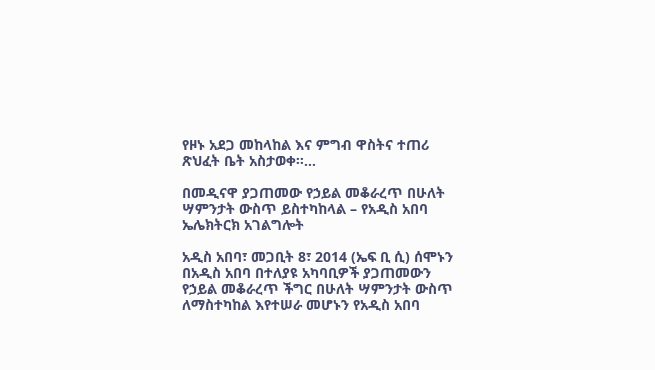የዞኑ አደጋ መከላከል እና ምግብ ዋስትና ተጠሪ ጽህፈት ቤት አስታወቀ፡፡…

በመዲናዋ ያጋጠመው የኃይል መቆራረጥ በሁለት ሣምንታት ውስጥ ይስተካከላል – የአዲስ አበባ ኤሌክትርክ አገልግሎት

አዲስ አበባ፣ መጋቢት 8፣ 2014 (ኤፍ ቢ ሲ) ሰሞኑን በአዲስ አበባ በተለያዩ አካባቢዎች ያጋጠመውን የኃይል መቆራረጥ ችግር በሁለት ሣምንታት ውስጥ ለማስተካከል እየተሠራ መሆኑን የአዲስ አበባ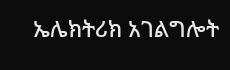ኤሌክትሪክ አገልግሎት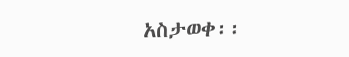አስታወቀ፡፡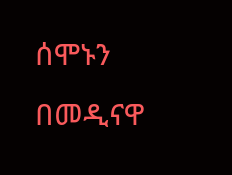ሰሞኑን በመዲናዋ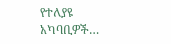የተለያዩ አካባቢዎች…